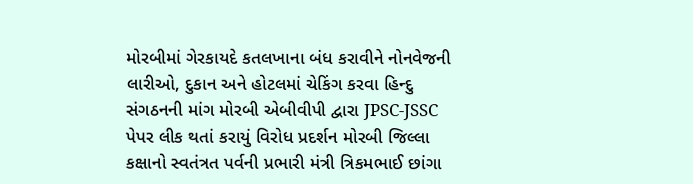મોરબીમાં ગેરકાયદે કતલખાના બંધ કરાવીને નોનવેજની લારીઓ, દુકાન અને હોટલમાં ચેકિંગ કરવા હિન્દુ સંગઠનની માંગ મોરબી એબીવીપી દ્વારા JPSC-JSSC પેપર લીક થતાં કરાયું વિરોધ પ્રદર્શન મોરબી જિલ્લા કક્ષાનો સ્વતંત્રત પર્વની પ્રભારી મંત્રી ત્રિકમભાઈ છાંગા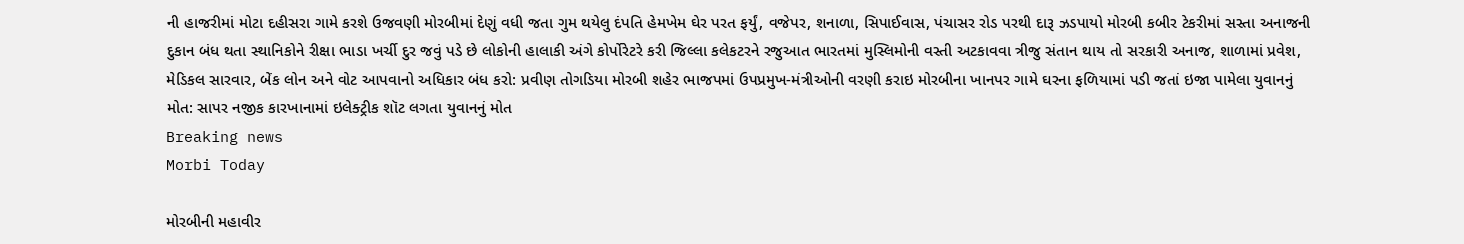ની હાજરીમાં મોટા દહીસરા ગામે કરશે ઉજવણી મોરબીમાં દેણું વધી જતા ગુમ થયેલુ દંપતિ હેમખેમ ઘેર પરત ફર્યું, વજેપર, શનાળા, સિપાઈવાસ, પંચાસર રોડ પરથી દારૂ ઝડપાયો મોરબી કબીર ટેકરીમાં સસ્તા અનાજની દુકાન બંધ થતા સ્થાનિકોને રીક્ષા ભાડા ખર્ચી દુર જવું પડે છે લોકોની હાલાકી અંગે કોર્પોરેટરે કરી જિલ્લા કલેકટરને રજુઆત ભારતમાં મુસ્લિમોની વસ્તી અટકાવવા ત્રીજુ સંતાન થાય તો સરકારી અનાજ, શાળામાં પ્રવેશ, મેડિકલ સારવાર, બેંક લોન અને વોટ આપવાનો અધિકાર બંધ કરો: પ્રવીણ તોગડિયા મોરબી શહેર ભાજપમાં ઉપપ્રમુખ-મંત્રીઓની વરણી કરાઇ મોરબીના ખાનપર ગામે ઘરના ફળિયામાં પડી જતાં ઇજા પામેલા યુવાનનું મોત: સાપર નજીક કારખાનામાં ઇલેક્ટ્રીક શૉટ લગતા યુવાનનું મોત
Breaking news
Morbi Today

મોરબીની મહાવીર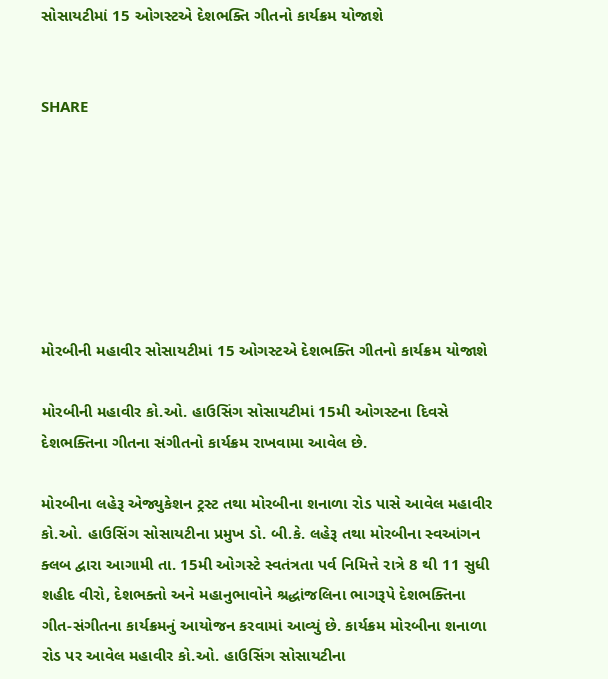સોસાયટીમાં 15 ઓગસ્ટએ દેશભક્તિ ગીતનો કાર્યક્રમ યોજાશે


SHARE







મોરબીની મહાવીર સોસાયટીમાં 15 ઓગસ્ટએ દેશભક્તિ ગીતનો કાર્યક્રમ યોજાશે

મોરબીની મહાવીર કો.ઓ. હાઉસિંગ સોસાયટીમાં 15મી ઓગસ્ટના દિવસે દેશભક્તિના ગીતના સંગીતનો કાર્યક્રમ રાખવામા આવેલ છે.

મોરબીના લહેરૂ એજ્યુકેશન ટ્રસ્ટ તથા મોરબીના શનાળા રોડ પાસે આવેલ મહાવીર કો.ઓ. હાઉસિંગ સોસાયટીના પ્રમુખ ડો. બી.કે. લહેરૂ તથા મોરબીના સ્વઆંગન ક્લબ દ્વારા આગામી તા. 15મી ઓગસ્ટે સ્વતંત્રતા પર્વ નિમિત્તે રાત્રે 8 થી 11 સુધી શહીદ વીરો, દેશભક્તો અને મહાનુભાવોને શ્રદ્ધાંજલિના ભાગરૂપે દેશભક્તિના ગીત-સંગીતના કાર્યક્રમનું આયોજન કરવામાં આવ્યું છે. કાર્યક્રમ મોરબીના શનાળા રોડ પર આવેલ મહાવીર કો.ઓ. હાઉસિંગ સોસાયટીના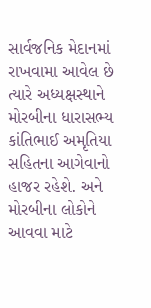સાર્વજનિક મેદાનમાં રાખવામા આવેલ છે ત્યારે અધ્યક્ષસ્થાને મોરબીના ધારાસભ્ય કાંતિભાઈ અમૃતિયા સહિતના આગેવાનો હાજર રહેશે. અને મોરબીના લોકોને આવવા માટે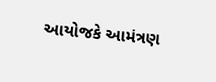આયોજકે આમંત્રણ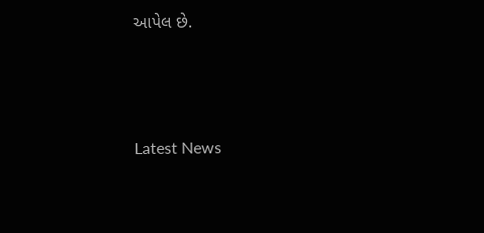આપેલ છે.






Latest News